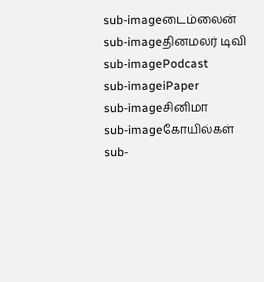sub-imageடைம்லைன்
sub-imageதினமலர் டிவி
sub-imagePodcast
sub-imageiPaper
sub-imageசினிமா
sub-imageகோயில்கள்
sub-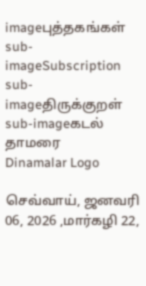imageபுத்தகங்கள்
sub-imageSubscription
sub-imageதிருக்குறள்
sub-imageகடல் தாமரை
Dinamalar Logo

செவ்வாய், ஜனவரி 06, 2026 ,மார்கழி 22,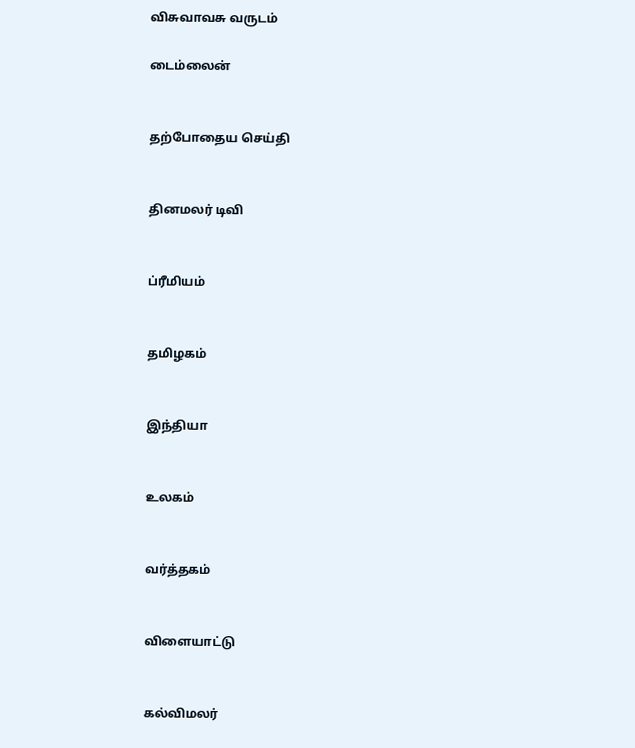விசுவாவசு வருடம்

டைம்லைன்


தற்போதைய செய்தி


தினமலர் டிவி


ப்ரீமியம்


தமிழகம்


இந்தியா


உலகம்


வர்த்தகம்


விளையாட்டு


கல்விமலர்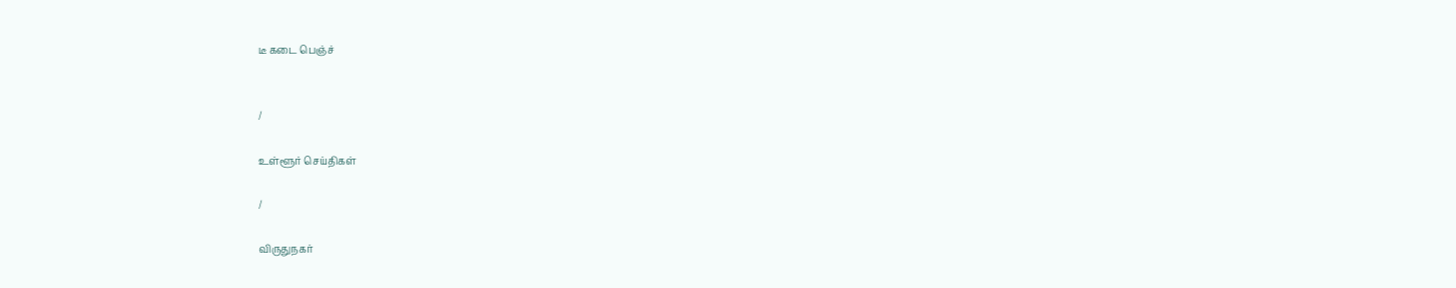டீ கடை பெஞ்ச்


/

உள்ளூர் செய்திகள்

/

விருதுநகர்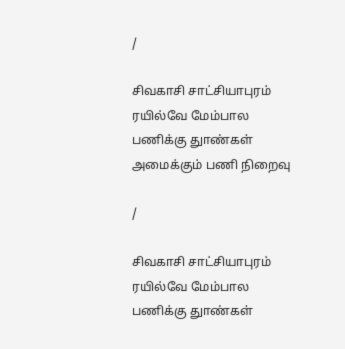/

சிவகாசி சாட்சியாபுரம் ரயில்வே மேம்பால பணிக்கு துாண்கள் அமைக்கும் பணி நிறைவு

/

சிவகாசி சாட்சியாபுரம் ரயில்வே மேம்பால பணிக்கு துாண்கள்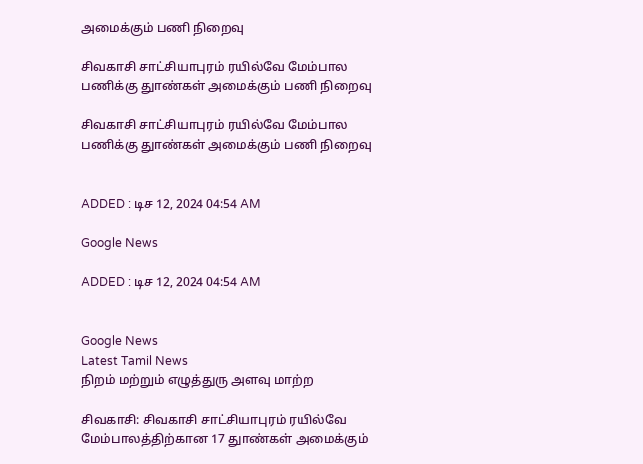அமைக்கும் பணி நிறைவு

சிவகாசி சாட்சியாபுரம் ரயில்வே மேம்பால பணிக்கு துாண்கள் அமைக்கும் பணி நிறைவு

சிவகாசி சாட்சியாபுரம் ரயில்வே மேம்பால பணிக்கு துாண்கள் அமைக்கும் பணி நிறைவு


ADDED : டிச 12, 2024 04:54 AM

Google News

ADDED : டிச 12, 2024 04:54 AM


Google News
Latest Tamil News
நிறம் மற்றும் எழுத்துரு அளவு மாற்ற

சிவகாசி: சிவகாசி சாட்சியாபுரம் ரயில்வே மேம்பாலத்திற்கான 17 துாண்கள் அமைக்கும்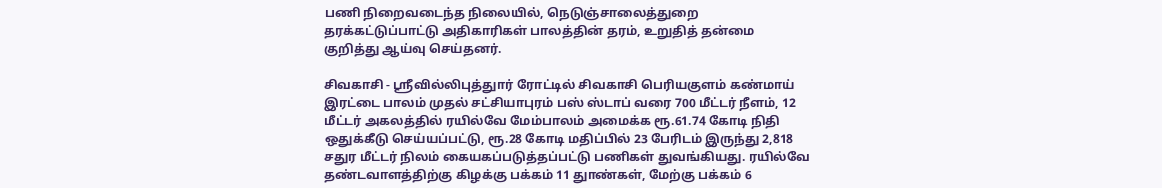பணி நிறைவடைந்த நிலையில், நெடுஞ்சாலைத்துறை தரக்கட்டுப்பாட்டு அதிகாரிகள் பாலத்தின் தரம், உறுதித் தன்மை குறித்து ஆய்வு செய்தனர்.

சிவகாசி - ஸ்ரீவில்லிபுத்துார் ரோட்டில் சிவகாசி பெரியகுளம் கண்மாய் இரட்டை பாலம் முதல் சட்சியாபுரம் பஸ் ஸ்டாப் வரை 700 மீட்டர் நீளம், 12 மீட்டர் அகலத்தில் ரயில்வே மேம்பாலம் அமைக்க ரூ.61.74 கோடி நிதி ஒதுக்கீடு செய்யப்பட்டு, ரூ.28 கோடி மதிப்பில் 23 பேரிடம் இருந்து 2,818 சதுர மீட்டர் நிலம் கையகப்படுத்தப்பட்டு பணிகள் துவங்கியது. ரயில்வே தண்டவாளத்திற்கு கிழக்கு பக்கம் 11 துாண்கள், மேற்கு பக்கம் 6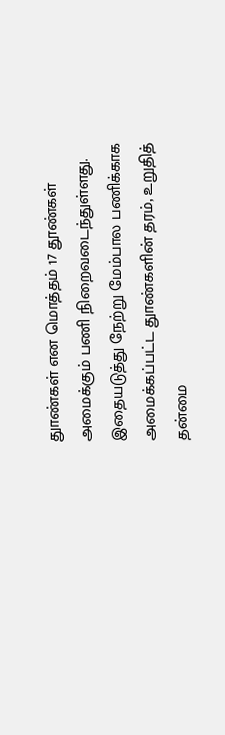துாண்கள் என மொத்தம் 17 தூண்கள் அமைக்கும் பணி நிறைவடைந்துள்ளது. இதையடுத்து நேற்று மேம்பால பணிக்காக அமைக்கப்பட்ட துாண்களின் தரம், உறுதித் தன்மை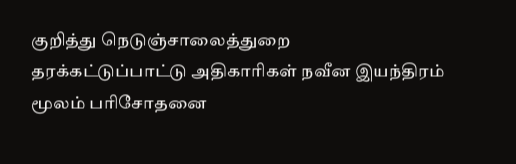குறித்து நெடுஞ்சாலைத்துறை தரக்கட்டுப்பாட்டு அதிகாரிகள் நவீன இயந்திரம் மூலம் பரிசோதனை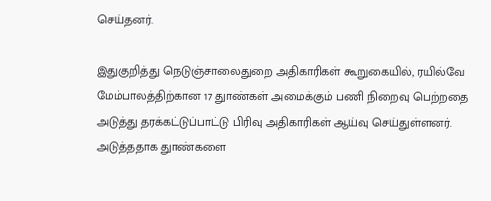செய்தனர்.

இதுகுறித்து நெடுஞ்சாலைதுறை அதிகாரிகள் கூறுகையில், ரயில்வே மேம்பாலத்திற்கான 17 துாண்கள் அமைக்கும் பணி நிறைவு பெற்றதை அடுத்து தரக்கட்டுப்பாட்டு பிரிவு அதிகாரிகள் ஆய்வு செய்துள்ளனர். அடுத்ததாக துாண்களை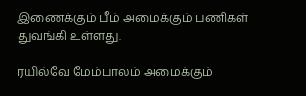இணைக்கும் பீம் அமைக்கும் பணிகள் துவங்கி உள்ளது.

ரயில்வே மேம்பாலம் அமைக்கும்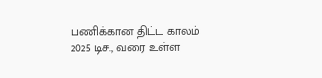பணிக்கான திட்ட காலம் 2025 டிச., வரை உள்ள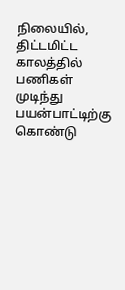நிலையில், திட்டமிட்ட காலத்தில் பணிகள் முடிந்து பயன்பாட்டிற்கு கொண்டு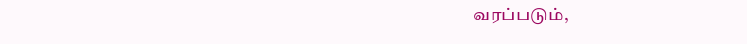வரப்படும்,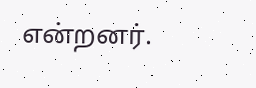என்றனர்.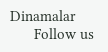Dinamalar
      Follow us